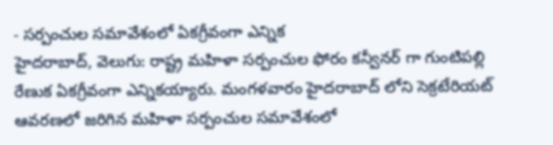- సర్పంచుల సమావేశంలో ఏకగ్రీవంగా ఎన్నిక
హైదరాబాద్, వెలుగు: రాష్ట్ర మహిళా సర్పంచుల ఫోరం కన్వీనర్ గా గుంటిపల్లి రేణుక ఏకగ్రీవంగా ఎన్నికయ్యారు. మంగళవారం హైదరాబాద్ లోని సెక్రటేరియట్ ఆవరణలో జరిగిన మహిళా సర్పంచుల సమావేశంలో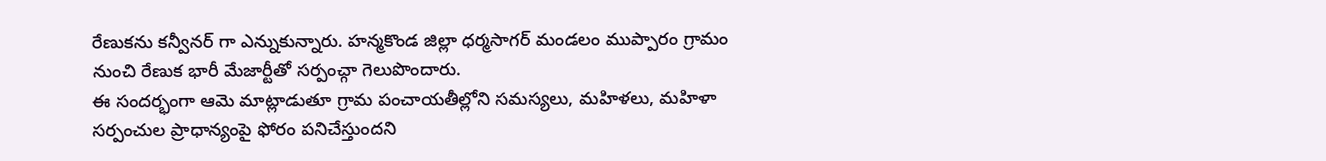రేణుకను కన్వీనర్ గా ఎన్నుకున్నారు. హన్మకొండ జిల్లా ధర్మసాగర్ మండలం ముప్పారం గ్రామం నుంచి రేణుక భారీ మేజార్టీతో సర్పంచ్గా గెలుపొందారు.
ఈ సందర్భంగా ఆమె మాట్లాడుతూ గ్రామ పంచాయతీల్లోని సమస్యలు, మహిళలు, మహిళా సర్పంచుల ప్రాధాన్యంపై ఫోరం పనిచేస్తుందని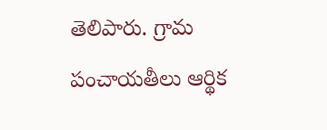తెలిపారు. గ్రామ పంచాయతీలు ఆర్థిక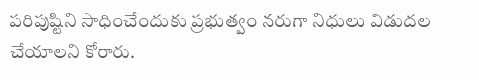పరిపుష్టిని సాధించేందుకు ప్రభుత్వం నరుగా నిధులు విడుదల చేయాలని కోరారు.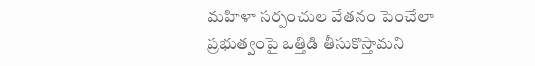మహిళా సర్పంచుల వేతనం పెంచేలా ప్రభుత్వంపై ఒత్తిడి తీసుకొస్తామని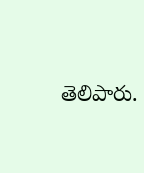తెలిపారు.